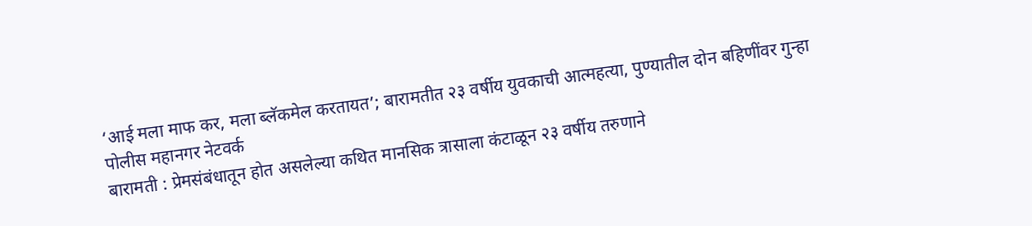‘आई मला माफ कर, मला ब्लॅकमेल करतायत’; बारामतीत २३ वर्षीय युवकाची आत्महत्या, पुण्यातील दोन बहिणींवर गुन्हा
पोलीस महानगर नेटवर्क
बारामती : प्रेमसंबंधातून होत असलेल्या कथित मानसिक त्रासाला कंटाळून २३ वर्षीय तरुणाने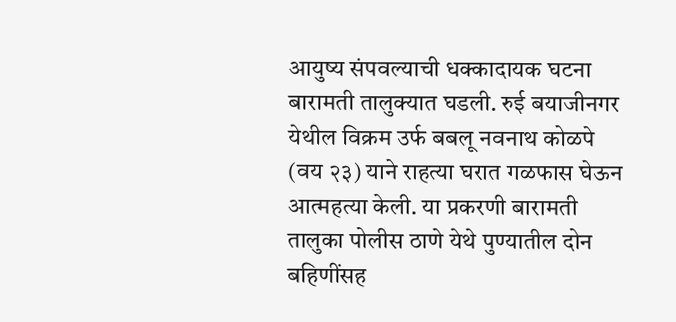आयुष्य संपवल्याची धक्कादायक घटना बारामती तालुक्यात घडली. रुई बयाजीनगर येथील विक्रम उर्फ बबलू नवनाथ कोळपे (वय २३) याने राहत्या घरात गळफास घेऊन आत्महत्या केली. या प्रकरणी बारामती तालुका पोलीस ठाणे येथे पुण्यातील दोन बहिणींसह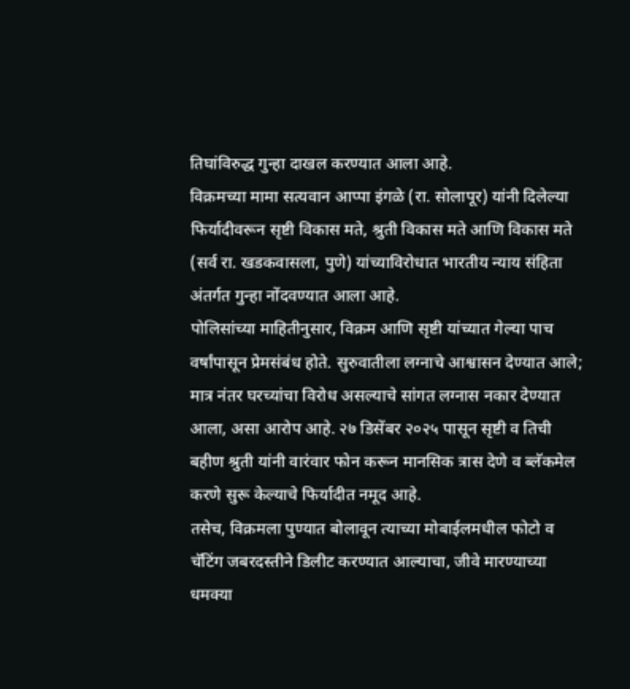तिघांविरुद्ध गुन्हा दाखल करण्यात आला आहे.
विक्रमच्या मामा सत्यवान आप्पा इंगळे (रा. सोलापूर) यांनी दिलेल्या फिर्यादीवरून सृष्टी विकास मते, श्रुती विकास मते आणि विकास मते (सर्व रा. खडकवासला, पुणे) यांच्याविरोधात भारतीय न्याय संहिता अंतर्गत गुन्हा नोंदवण्यात आला आहे.
पोलिसांच्या माहितीनुसार, विक्रम आणि सृष्टी यांच्यात गेल्या पाच वर्षांपासून प्रेमसंबंध होते. सुरुवातीला लग्नाचे आश्वासन देण्यात आले; मात्र नंतर घरच्यांचा विरोध असल्याचे सांगत लग्नास नकार देण्यात आला, असा आरोप आहे. २७ डिसेंबर २०२५ पासून सृष्टी व तिची बहीण श्रुती यांनी वारंवार फोन करून मानसिक त्रास देणे व ब्लॅकमेल करणे सुरू केल्याचे फिर्यादीत नमूद आहे.
तसेच, विक्रमला पुण्यात बोलावून त्याच्या मोबाईलमधील फोटो व चॅटिंग जबरदस्तीने डिलीट करण्यात आल्याचा, जीवे मारण्याच्या धमक्या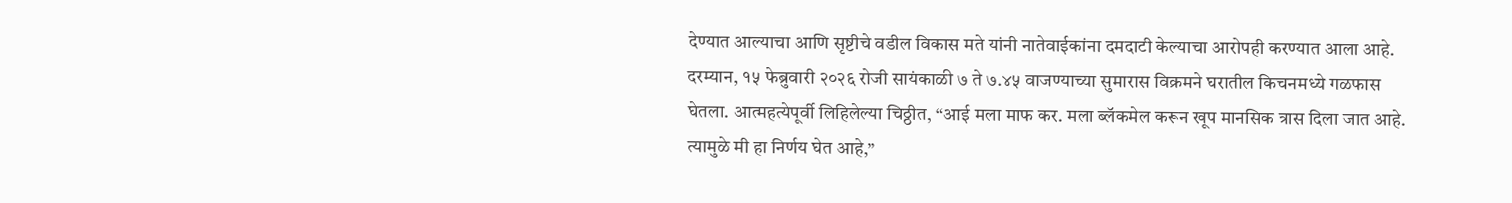देण्यात आल्याचा आणि सृष्टीचे वडील विकास मते यांनी नातेवाईकांना दमदाटी केल्याचा आरोपही करण्यात आला आहे.
दरम्यान, १५ फेब्रुवारी २०२६ रोजी सायंकाळी ७ ते ७.४५ वाजण्याच्या सुमारास विक्रमने घरातील किचनमध्ये गळफास घेतला. आत्महत्येपूर्वी लिहिलेल्या चिठ्ठीत, “आई मला माफ कर. मला ब्लॅकमेल करून खूप मानसिक त्रास दिला जात आहे. त्यामुळे मी हा निर्णय घेत आहे,”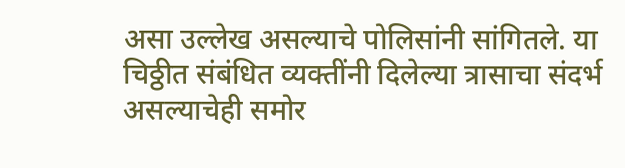असा उल्लेख असल्याचे पोलिसांनी सांगितले. या चिठ्ठीत संबंधित व्यक्तींनी दिलेल्या त्रासाचा संदर्भ असल्याचेही समोर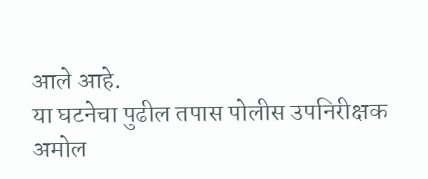आले आहे.
या घटनेचा पुढील तपास पोलीस उपनिरीक्षक अमोल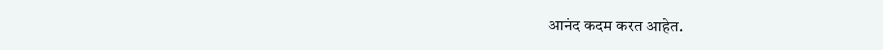आनंद कदम करत आहेत.